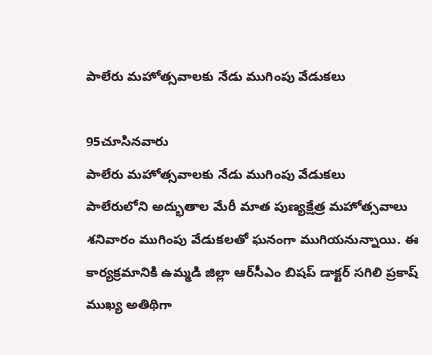పాలేరు మహోత్సవాలకు నేడు ముగింపు వేడుకలు

95చూసినవారు
పాలేరు మహోత్సవాలకు నేడు ముగింపు వేడుకలు
పాలేరులోని అద్భుతాల మేరీ మాత పుణ్యక్షేత్ర మహోత్సవాలు శనివారం ముగింపు వేడుకలతో ఘనంగా ముగియనున్నాయి. ఈ కార్యక్రమానికి ఉమ్మడి జిల్లా ఆర్‌సీఎం బిషప్ డాక్టర్ సగిలి ప్రకాష్ ముఖ్య అతిథిగా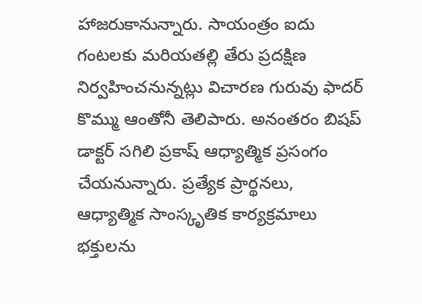హాజరుకానున్నారు. సాయంత్రం ఐదు గంటలకు మరియతల్లి తేరు ప్రదక్షిణ నిర్వహించనున్నట్లు విచారణ గురువు ఫాదర్ కొమ్ము ఆంతోనీ తెలిపారు. అనంతరం బిషప్ డాక్టర్ సగిలి ప్రకాష్ ఆధ్యాత్మిక ప్రసంగం చేయనున్నారు. ప్రత్యేక ప్రార్థనలు, ఆధ్యాత్మిక సాంస్కృతిక కార్యక్రమాలు భక్తులను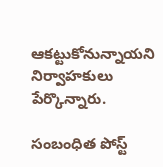ఆకట్టుకోనున్నాయని నిర్వాహకులు పేర్కొన్నారు.

సంబంధిత పోస్ట్